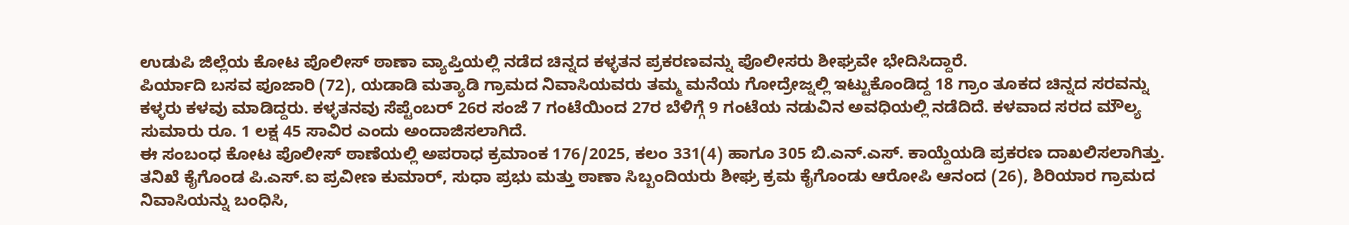ಉಡುಪಿ ಜಿಲ್ಲೆಯ ಕೋಟ ಪೊಲೀಸ್ ಠಾಣಾ ವ್ಯಾಪ್ತಿಯಲ್ಲಿ ನಡೆದ ಚಿನ್ನದ ಕಳ್ಳತನ ಪ್ರಕರಣವನ್ನು ಪೊಲೀಸರು ಶೀಘ್ರವೇ ಭೇದಿಸಿದ್ದಾರೆ.
ಪಿರ್ಯಾದಿ ಬಸವ ಪೂಜಾರಿ (72), ಯಡಾಡಿ ಮತ್ಯಾಡಿ ಗ್ರಾಮದ ನಿವಾಸಿಯವರು ತಮ್ಮ ಮನೆಯ ಗೋದ್ರೇಜ್ನಲ್ಲಿ ಇಟ್ಟುಕೊಂಡಿದ್ದ 18 ಗ್ರಾಂ ತೂಕದ ಚಿನ್ನದ ಸರವನ್ನು ಕಳ್ಳರು ಕಳವು ಮಾಡಿದ್ದರು. ಕಳ್ಳತನವು ಸೆಪ್ಟೆಂಬರ್ 26ರ ಸಂಜೆ 7 ಗಂಟೆಯಿಂದ 27ರ ಬೆಳಿಗ್ಗೆ 9 ಗಂಟೆಯ ನಡುವಿನ ಅವಧಿಯಲ್ಲಿ ನಡೆದಿದೆ. ಕಳವಾದ ಸರದ ಮೌಲ್ಯ ಸುಮಾರು ರೂ. 1 ಲಕ್ಷ 45 ಸಾವಿರ ಎಂದು ಅಂದಾಜಿಸಲಾಗಿದೆ.
ಈ ಸಂಬಂಧ ಕೋಟ ಪೊಲೀಸ್ ಠಾಣೆಯಲ್ಲಿ ಅಪರಾಧ ಕ್ರಮಾಂಕ 176/2025, ಕಲಂ 331(4) ಹಾಗೂ 305 ಬಿ.ಎನ್.ಎಸ್. ಕಾಯ್ದೆಯಡಿ ಪ್ರಕರಣ ದಾಖಲಿಸಲಾಗಿತ್ತು.
ತನಿಖೆ ಕೈಗೊಂಡ ಪಿ.ಎಸ್.ಐ ಪ್ರವೀಣ ಕುಮಾರ್, ಸುಧಾ ಪ್ರಭು ಮತ್ತು ಠಾಣಾ ಸಿಬ್ಬಂದಿಯರು ಶೀಘ್ರ ಕ್ರಮ ಕೈಗೊಂಡು ಆರೋಪಿ ಆನಂದ (26), ಶಿರಿಯಾರ ಗ್ರಾಮದ ನಿವಾಸಿಯನ್ನು ಬಂಧಿಸಿ,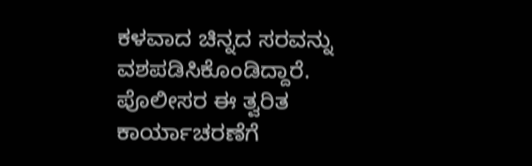ಕಳವಾದ ಚಿನ್ನದ ಸರವನ್ನು ವಶಪಡಿಸಿಕೊಂಡಿದ್ದಾರೆ.
ಪೊಲೀಸರ ಈ ತ್ವರಿತ ಕಾರ್ಯಾಚರಣೆಗೆ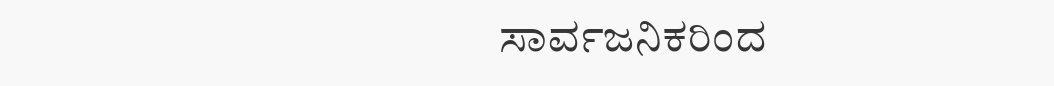ಸಾರ್ವಜನಿಕರಿಂದ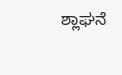ಶ್ಲಾಘನೆ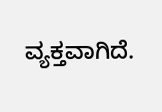ವ್ಯಕ್ತವಾಗಿದೆ.